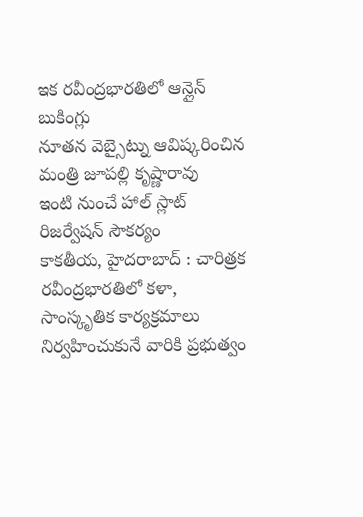ఇక రవీంద్రభారతిలో ఆన్లైన్ బుకింగ్లు
నూతన వెబ్సైట్ను ఆవిష్కరించిన మంత్రి జూపల్లి కృష్ణారావు
ఇంటి నుంచే హాల్ స్లాట్ రిజర్వేషన్ సౌకర్యం
కాకతీయ, హైదరాబాద్ : చారిత్రక రవీంద్రభారతిలో కళా, సాంస్కృతిక కార్యక్రమాలు నిర్వహించుకునే వారికి ప్రభుత్వం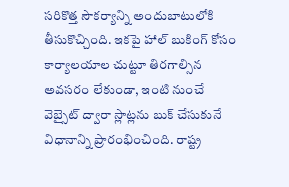సరికొత్త సౌకర్యాన్ని అందుబాటులోకి తీసుకొచ్చింది. ఇకపై హాల్ బుకింగ్ కోసం కార్యాలయాల చుట్టూ తిరగాల్సిన అవసరం లేకుండా, ఇంటి నుంచే వెబ్సైట్ ద్వారా స్లాట్లను బుక్ చేసుకునే విధానాన్ని ప్రారంభించింది. రాష్ట్ర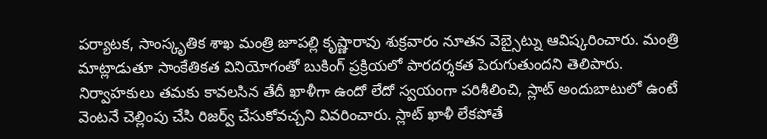పర్యాటక, సాంస్కృతిక శాఖ మంత్రి జూపల్లి కృష్ణారావు శుక్రవారం నూతన వెబ్సైట్ను ఆవిష్కరించారు. మంత్రి మాట్లాడుతూ సాంకేతికత వినియోగంతో బుకింగ్ ప్రక్రియలో పారదర్శకత పెరుగుతుందని తెలిపారు. నిర్వాహకులు తమకు కావలసిన తేదీ ఖాళీగా ఉందో లేదో స్వయంగా పరిశీలించి, స్లాట్ అందుబాటులో ఉంటే వెంటనే చెల్లింపు చేసి రిజర్వ్ చేసుకోవచ్చని వివరించారు. స్లాట్ ఖాళీ లేకపోతే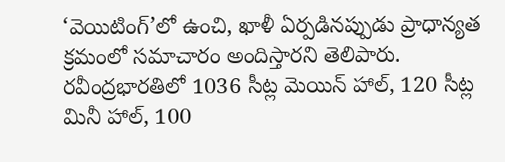‘వెయిటింగ్’లో ఉంచి, ఖాళీ ఏర్పడినప్పుడు ప్రాధాన్యత క్రమంలో సమాచారం అందిస్తారని తెలిపారు. రవీంద్రభారతిలో 1036 సీట్ల మెయిన్ హాల్, 120 సీట్ల మినీ హాల్, 100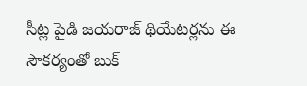సీట్ల పైడి జయరాజ్ థియేటర్లను ఈ సౌకర్యంతో బుక్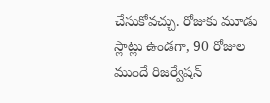చేసుకోవచ్చు. రోజుకు మూడు స్లాట్లు ఉండగా, 90 రోజుల ముందే రిజర్వేషన్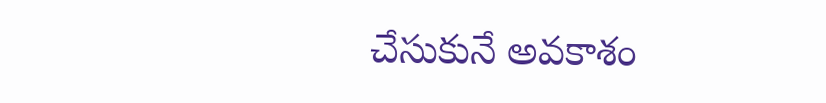చేసుకునే అవకాశం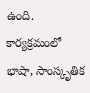ఉంది. కార్యక్రమంలో భాషా, సాంస్కృతిక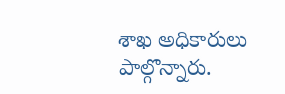శాఖ అధికారులు పాల్గొన్నారు.